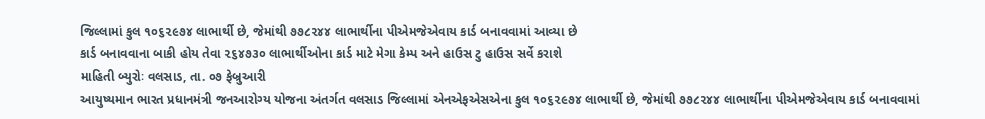જિલ્લામાં કુલ ૧૦૬૨૯૭૪ લાભાર્થી છે, જેમાંથી ૭૭૮૨૪૪ લાભાર્થીના પીએમજેએવાય કાર્ડ બનાવવામાં આવ્યા છે
કાર્ડ બનાવવાના બાકી હોય તેવા ૨૬૪૭૩૦ લાભાર્થીઓના કાર્ડ માટે મેગા કેમ્પ અને હાઉસ ટુ હાઉસ સર્વે કરાશે
માહિતી બ્યુરોઃ વલસાડ, તા. ૦૭ ફેબ્રુઆરી
આયુષ્યમાન ભારત પ્રધાનમંત્રી જનઆરોગ્ય યોજના અંતર્ગત વલસાડ જિલ્લામાં એનએફએસએના કુલ ૧૦૬૨૯૭૪ લાભાર્થી છે, જેમાંથી ૭૭૮૨૪૪ લાભાર્થીના પીએમજેએવાય કાર્ડ બનાવવામાં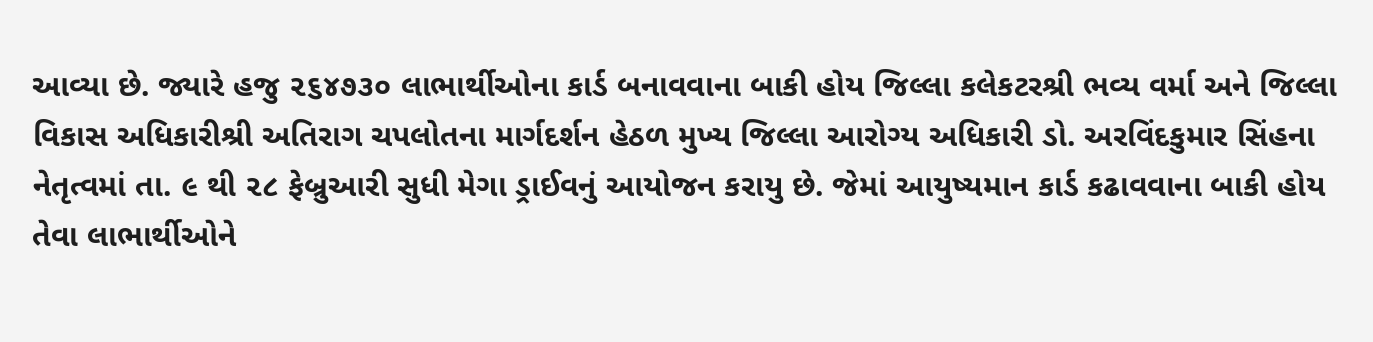આવ્યા છે. જ્યારે હજુ ૨૬૪૭૩૦ લાભાર્થીઓના કાર્ડ બનાવવાના બાકી હોય જિલ્લા કલેકટરશ્રી ભવ્ય વર્મા અને જિલ્લા વિકાસ અધિકારીશ્રી અતિરાગ ચપલોતના માર્ગદર્શન હેઠળ મુખ્ય જિલ્લા આરોગ્ય અધિકારી ડો. અરવિંદકુમાર સિંહના નેતૃત્વમાં તા. ૯ થી ૨૮ ફેબ્રુઆરી સુધી મેગા ડ્રાઈવનું આયોજન કરાયુ છે. જેમાં આયુષ્યમાન કાર્ડ કઢાવવાના બાકી હોય તેવા લાભાર્થીઓને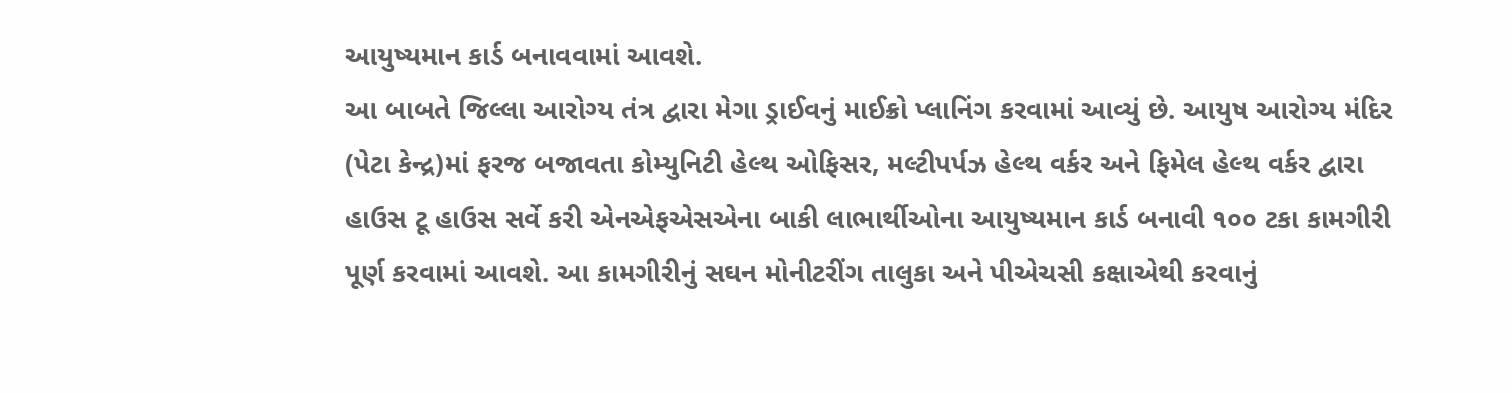આયુષ્યમાન કાર્ડ બનાવવામાં આવશે.
આ બાબતે જિલ્લા આરોગ્ય તંત્ર દ્વારા મેગા ડ્રાઈવનું માઈક્રો પ્લાનિંગ કરવામાં આવ્યું છે. આયુષ આરોગ્ય મંદિર (પેટા કેન્દ્ર)માં ફરજ બજાવતા કોમ્યુનિટી હેલ્થ ઓફિસર, મલ્ટીપર્પઝ હેલ્થ વર્કર અને ફિમેલ હેલ્થ વર્કર દ્વારા હાઉસ ટૂ હાઉસ સર્વે કરી એનએફએસએના બાકી લાભાર્થીઓના આયુષ્યમાન કાર્ડ બનાવી ૧૦૦ ટકા કામગીરી પૂર્ણ કરવામાં આવશે. આ કામગીરીનું સઘન મોનીટરીંગ તાલુકા અને પીએચસી કક્ષાએથી કરવાનું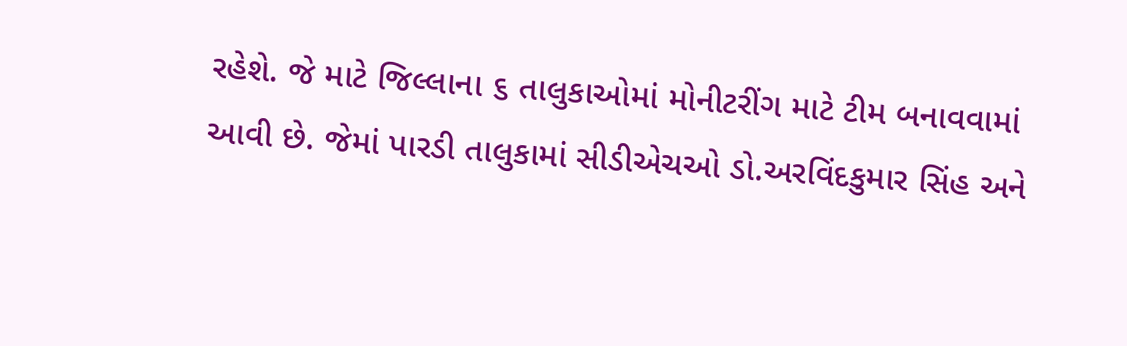રહેશે. જે માટે જિલ્લાના ૬ તાલુકાઓમાં મોનીટરીંગ માટે ટીમ બનાવવામાં આવી છે. જેમાં પારડી તાલુકામાં સીડીએચઓ ડો.અરવિંદકુમાર સિંહ અને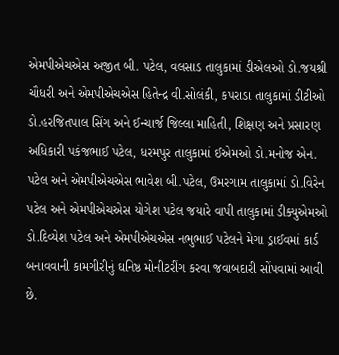એમપીએચએસ અજીત બી. પટેલ, વલસાડ તાલુકામાં ડીએલઓ ડો.જયશ્રી ચૌધરી અને એમપીએચએસ હિતેન્દ્ર વી.સોલંકી, કપરાડા તાલુકામાં ડીટીઓ ડો.હરજિતપાલ સિંગ અને ઈન્ચાર્જ જિલ્લા માહિતી, શિક્ષણ અને પ્રસારણ અધિકારી પકંજભાઈ પટેલ, ધરમપુર તાલુકામાં ઈએમઓ ડો.મનોજ એન. પટેલ અને એમપીએચએસ ભાવેશ બી.પટેલ, ઉમરગામ તાલુકામાં ડો.વિરેન પટેલ અને એમપીએચએસ યોગેશ પટેલ જયારે વાપી તાલુકામાં ડીક્યુએમઓ ડો.દિવ્યેશ પટેલ અને એમપીએચએસ નભુભાઈ પટેલને મેગા ડ્રાઈવમાં કાર્ડ બનાવવાની કામગીરીનું ઘનિષ્ઠ મોનીટરીંગ કરવા જવાબદારી સોંપવામાં આવી છે.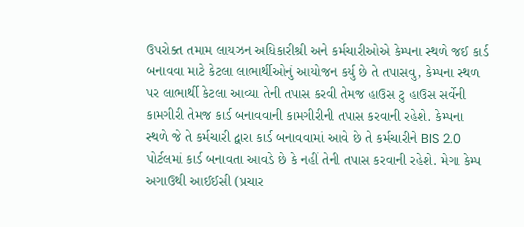ઉપરોક્ત તમામ લાયઝન અધિકારીશ્રી અને કર્મચારીઓએ કેમ્પના સ્થળે જઈ કાર્ડ બનાવવા માટે કેટલા લાભાર્થીઓનું આયોજન કર્યુ છે તે તપાસવુ, કેમ્પના સ્થળ પર લાભાર્થી કેટલા આવ્યા તેની તપાસ કરવી તેમજ હાઉસ ટુ હાઉસ સર્વેની કામગીરી તેમજ કાર્ડ બનાવવાની કામગીરીની તપાસ કરવાની રહેશે. કેમ્પના સ્થળે જે તે કર્મચારી દ્વારા કાર્ડ બનાવવામાં આવે છે તે કર્મચારીને BIS 2.0 પોર્ટલમાં કાર્ડ બનાવતા આવડે છે કે નહીં તેની તપાસ કરવાની રહેશે. મેગા કેમ્પ અગાઉથી આઈઈસી (પ્રચાર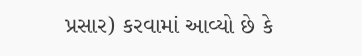પ્રસાર) કરવામાં આવ્યો છે કે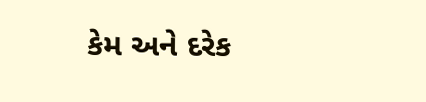કેમ અને દરેક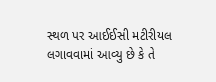સ્થળ પર આઈઈસી મટીરીયલ લગાવવામાં આવ્યુ છે કે તે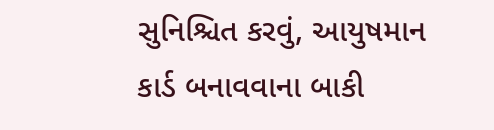સુનિશ્ચિત કરવું, આયુષમાન કાર્ડ બનાવવાના બાકી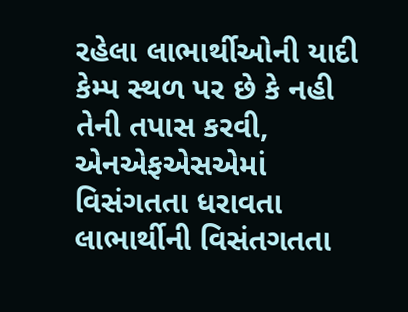રહેલા લાભાર્થીઓની યાદી કેમ્પ સ્થળ પર છે કે નહી તેની તપાસ કરવી, એનએફએસએમાં વિસંગતતા ધરાવતા લાભાર્થીની વિસંતગતતા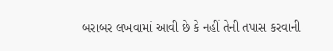બરાબર લખવામાં આવી છે કે નહીં તેની તપાસ કરવાની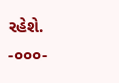રહેશે.
-૦૦૦-